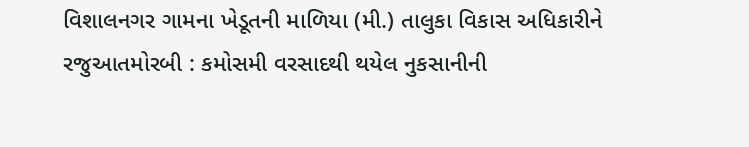વિશાલનગર ગામના ખેડૂતની માળિયા (મી.) તાલુકા વિકાસ અધિકારીને રજુઆતમોરબી : કમોસમી વરસાદથી થયેલ નુકસાનીની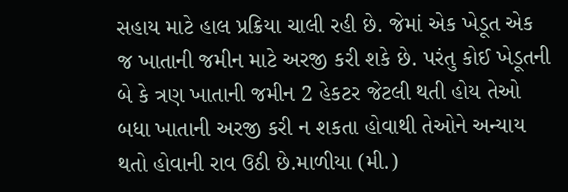સહાય માટે હાલ પ્રક્રિયા ચાલી રહી છે. જેમાં એક ખેડૂત એક જ ખાતાની જમીન માટે અરજી કરી શકે છે. પરંતુ કોઈ ખેડૂતની બે કે ત્રણ ખાતાની જમીન 2 હેકટર જેટલી થતી હોય તેઓ બધા ખાતાની અરજી કરી ન શકતા હોવાથી તેઓને અન્યાય થતો હોવાની રાવ ઉઠી છે.માળીયા (મી.)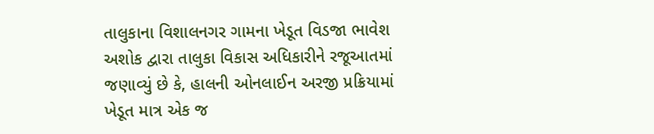તાલુકાના વિશાલનગર ગામના ખેડૂત વિડજા ભાવેશ અશોક દ્વારા તાલુકા વિકાસ અધિકારીને રજૂઆતમાં જણાવ્યું છે કે, હાલની ઓનલાઈન અરજી પ્રક્રિયામાં ખેડૂત માત્ર એક જ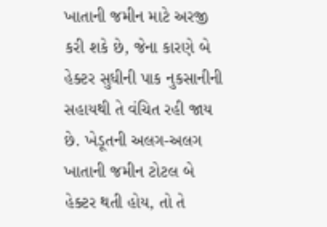ખાતાની જમીન માટે અરજી કરી શકે છે, જેના કારણે બે હેક્ટર સુધીની પાક નુકસાનીની સહાયથી તે વંચિત રહી જાય છે. ખેડૂતની અલગ-અલગ ખાતાની જમીન ટોટલ બે હેક્ટર થતી હોય, તો તે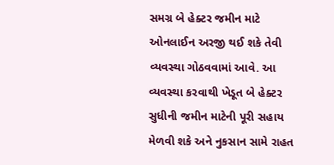સમગ્ર બે હેક્ટર જમીન માટે ઓનલાઈન અરજી થઈ શકે તેવી વ્યવસ્થા ગોઠવવામાં આવે. આ વ્યવસ્થા કરવાથી ખેડૂત બે હેક્ટર સુધીની જમીન માટેની પૂરી સહાય મેળવી શકે અને નુકસાન સામે રાહત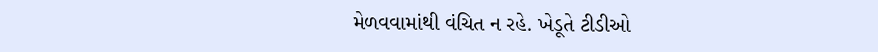મેળવવામાંથી વંચિત ન રહે. ખેડૂતે ટીડીઓ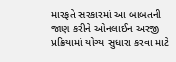મારફતે સરકારમાં આ બાબતની જાણ કરીને ઓનલાઈન અરજી પ્રક્રિયામાં યોગ્ય સુધારા કરવા માટે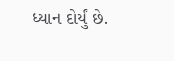ધ્યાન દોર્યું છે.